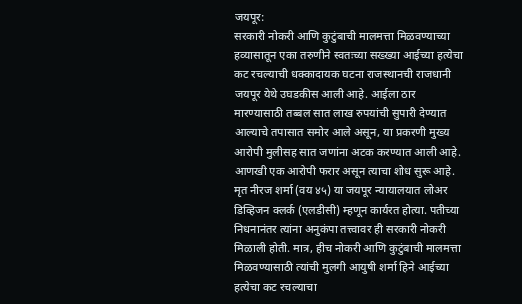जयपूर:
सरकारी नोकरी आणि कुटुंबाची मालमत्ता मिळवण्याच्या हव्यासातून एका तरुणीने स्वतःच्या सख्ख्या आईच्या हत्येचा कट रचल्याची धक्कादायक घटना राजस्थानची राजधानी जयपूर येथे उघडकीस आली आहे. आईला ठार मारण्यासाठी तब्बल सात लाख रुपयांची सुपारी देण्यात आल्याचे तपासात समोर आले असून, या प्रकरणी मुख्य आरोपी मुलीसह सात जणांना अटक करण्यात आली आहे. आणखी एक आरोपी फरार असून त्याचा शोध सुरू आहे.
मृत नीरज शर्मा (वय ४५) या जयपूर न्यायालयात लोअर डिव्हिजन क्लर्क (एलडीसी) म्हणून कार्यरत होत्या. पतीच्या निधनानंतर त्यांना अनुकंपा तत्त्वावर ही सरकारी नोकरी मिळाली होती. मात्र, हीच नोकरी आणि कुटुंबाची मालमत्ता मिळवण्यासाठी त्यांची मुलगी आयुषी शर्मा हिने आईच्या हत्येचा कट रचल्याचा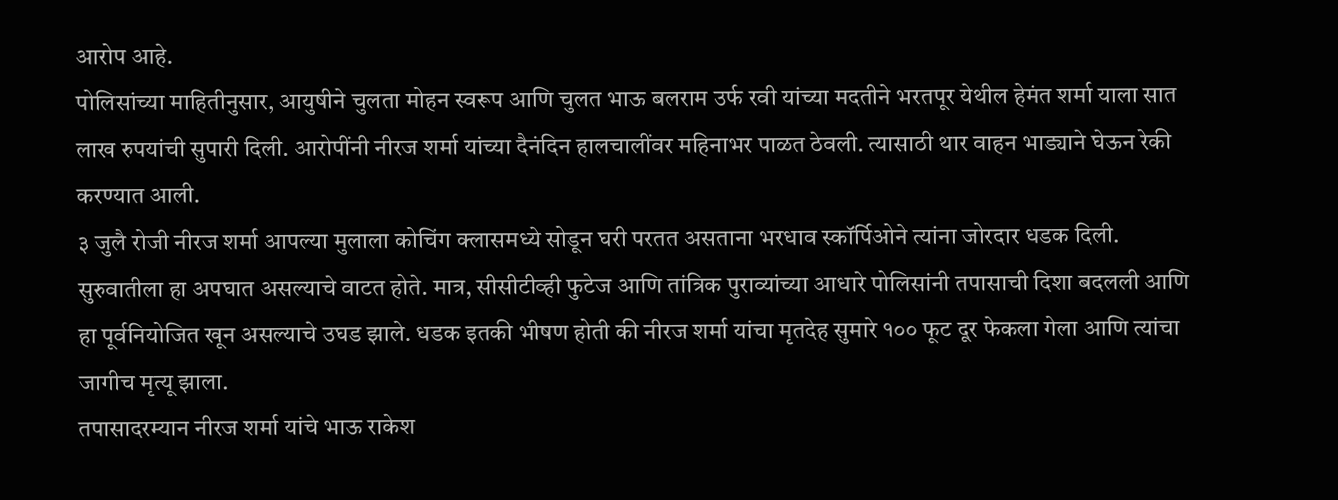आरोप आहे.
पोलिसांच्या माहितीनुसार, आयुषीने चुलता मोहन स्वरूप आणि चुलत भाऊ बलराम उर्फ रवी यांच्या मदतीने भरतपूर येथील हेमंत शर्मा याला सात लाख रुपयांची सुपारी दिली. आरोपींनी नीरज शर्मा यांच्या दैनंदिन हालचालींवर महिनाभर पाळत ठेवली. त्यासाठी थार वाहन भाड्याने घेऊन रेकी करण्यात आली.
३ जुलै रोजी नीरज शर्मा आपल्या मुलाला कोचिंग क्लासमध्ये सोडून घरी परतत असताना भरधाव स्कॉर्पिओने त्यांना जोरदार धडक दिली. सुरुवातीला हा अपघात असल्याचे वाटत होते. मात्र, सीसीटीव्ही फुटेज आणि तांत्रिक पुराव्यांच्या आधारे पोलिसांनी तपासाची दिशा बदलली आणि हा पूर्वनियोजित खून असल्याचे उघड झाले. धडक इतकी भीषण होती की नीरज शर्मा यांचा मृतदेह सुमारे १०० फूट दूर फेकला गेला आणि त्यांचा जागीच मृत्यू झाला.
तपासादरम्यान नीरज शर्मा यांचे भाऊ राकेश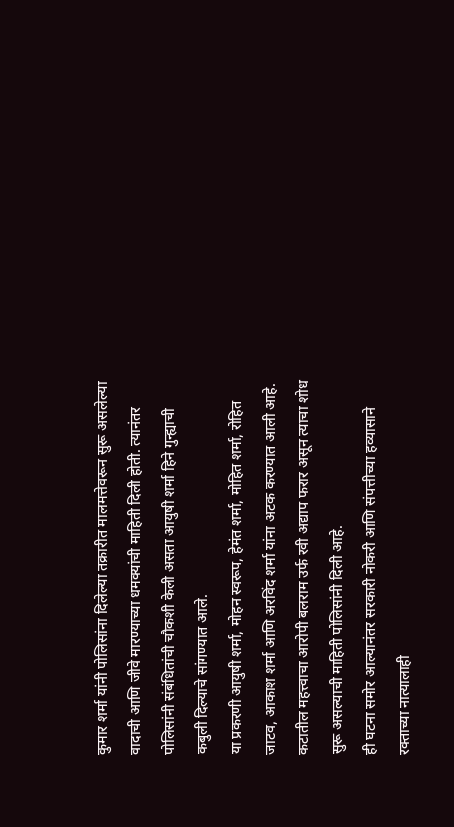कुमार शर्मा यांनी पोलिसांना दिलेल्या तक्रारीत मालमत्तेवरून सुरू असलेल्या वादाची आणि जीवे मारण्याच्या धमक्यांची माहिती दिली होती. त्यानंतर पोलिसांनी संबंधितांची चौकशी केली असता आयुषी शर्मा हिने गुन्ह्याची कबुली दिल्याचे सांगण्यात आले.
या प्रकरणी आयुषी शर्मा, मोहन स्वरूप, हेमंत शर्मा, मोहित शर्मा, रोहित जाटव, आकाश शर्मा आणि अरविंद शर्मा यांना अटक करण्यात आली आहे. कटातील महत्त्वाचा आरोपी बलराम उर्फ रवी अद्याप फरार असून त्याचा शोध सुरू असल्याची माहिती पोलिसांनी दिली आहे.
ही घटना समोर आल्यानंतर सरकारी नोकरी आणि संपत्तीच्या हव्यासाने रक्ताच्या नात्यालाही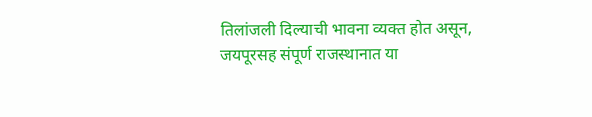तिलांजली दिल्याची भावना व्यक्त होत असून, जयपूरसह संपूर्ण राजस्थानात या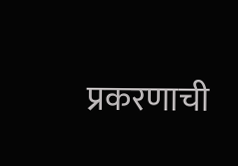प्रकरणाची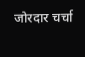जोरदार चर्चा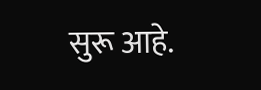सुरू आहे.